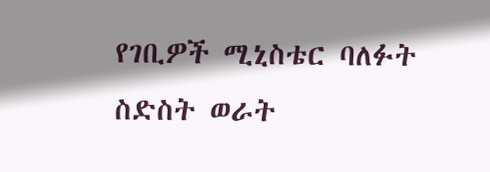የገቢዎች ሚኒስቴር ባለፉት ስድስት ወራት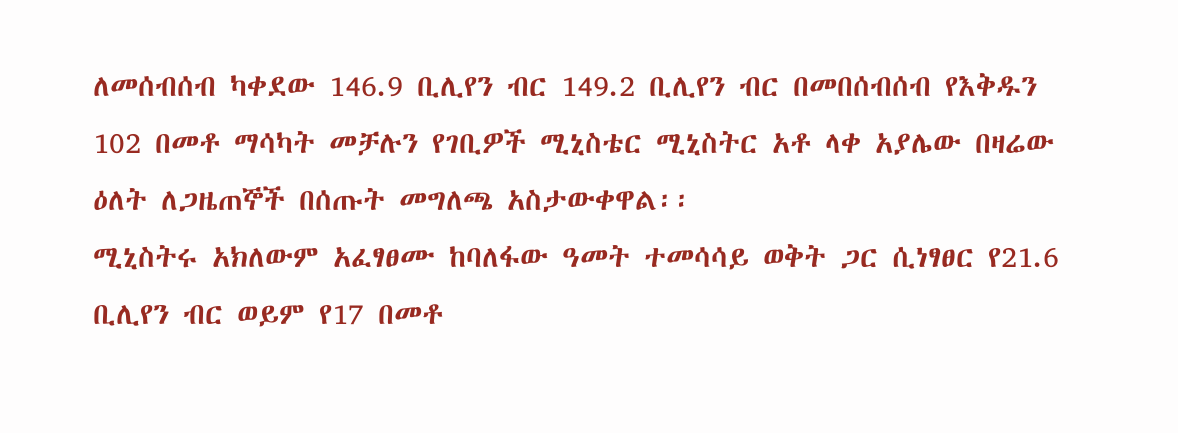ለመሰብሰብ ካቀደው 146.9 ቢሊየን ብር 149.2 ቢሊየን ብር በመበሰብሰብ የእቅዱን 102 በመቶ ማሳካት መቻሉን የገቢዎች ሚኒስቴር ሚኒስትር አቶ ላቀ አያሌው በዛሬው ዕለት ለጋዜጠኞች በሰጡት መግለጫ አስታውቀዋል፡፡
ሚኒስትሩ አክለውም አፈፃፀሙ ከባለፋው ዓመት ተመሳሳይ ወቅት ጋር ሲነፃፀር የ21.6 ቢሊየን ብር ወይም የ17 በመቶ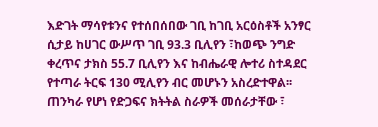እድገት ማሳየቱንና የተሰበሰበው ገቢ ከገቢ አርዕስቶች አንፃር ሲታይ ከሀገር ውሥጥ ገቢ 93.3 ቢሊየን ፣ከወጭ ንግድ ቀረጥና ታክስ 55.7 ቢሊየን እና ከብሔራዊ ሎተሪ ስተዳደር የተጣራ ትርፍ 130 ሚሊየን ብር መሆኑን አስረድተዋል፡፡
ጠንካራ የሆነ የድጋፍና ክትትል ስራዎች መሰራታቸው ፣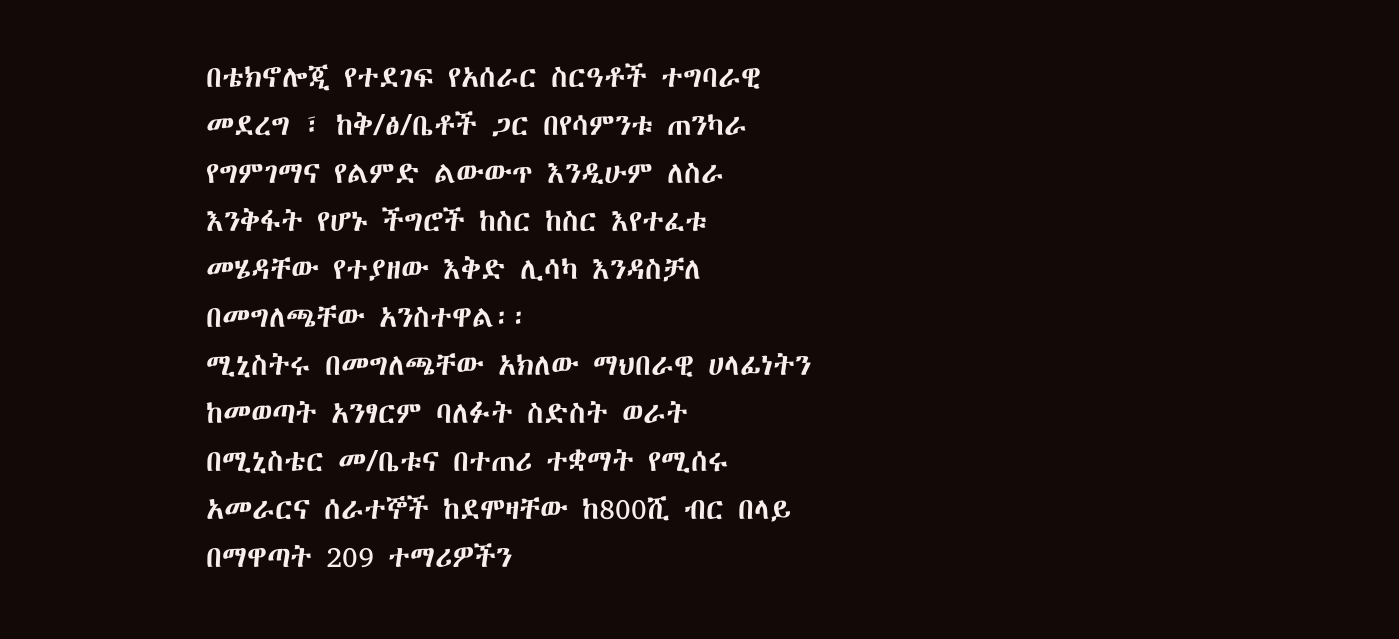በቴክኖሎጂ የተደገፍ የአሰራር ስርዓቶች ተግባራዊ መደረግ ፣ ከቅ/ፅ/ቤቶች ጋር በየሳምንቱ ጠንካራ የግምገማና የልምድ ልውውጥ እንዲሁም ለስራ እንቅፋት የሆኑ ችግሮች ከስር ከስር እየተፈቱ መሄዳቸው የተያዘው እቅድ ሊሳካ እንዳስቻለ በመግለጫቸው አንስተዋል፡፡
ሚኒስትሩ በመግለጫቸው አክለው ማህበራዊ ሀላፊነትን ከመወጣት አንፃርም ባለፉት ስድስት ወራት በሚኒስቴር መ/ቤቱና በተጠሪ ተቋማት የሚሰሩ አመራርና ሰራተኞች ከደሞዛቸው ከ800ሺ ብር በላይ በማዋጣት 209 ተማሪዎችን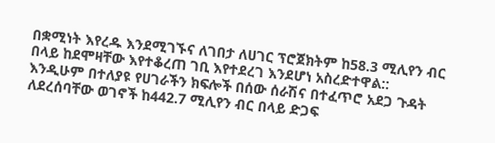በቋሚነት እየረዱ እንደሚገኙና ለገበታ ለሀገር ፕሮጀክትም ከ58.3 ሚሊየን ብር በላይ ከደሞዛቸው እየተቆረጠ ገቢ እየተደረገ እንደሆነ አስረድተዋል::
እንዲሁም በተለያዩ የሀገራችን ክፍሎች በሰው ሰራሽና በተፈጥሮ አደጋ ጉዳት ለደረሰባቸው ወገኖች ከ442.7 ሚሊየን ብር በላይ ድጋፍ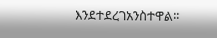እንደተደረገአንስተዋል፡፡